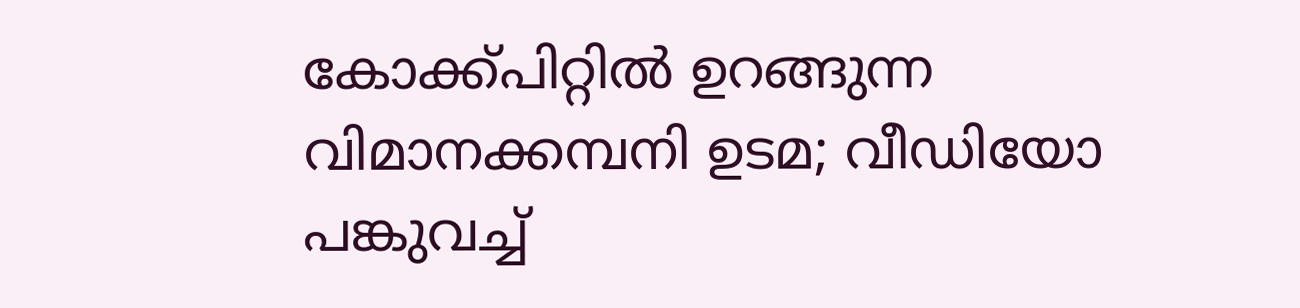കോക്ക്പിറ്റിൽ ഉറങ്ങുന്ന വിമാനക്കമ്പനി ഉടമ; വീഡിയോ പങ്കുവച്ച്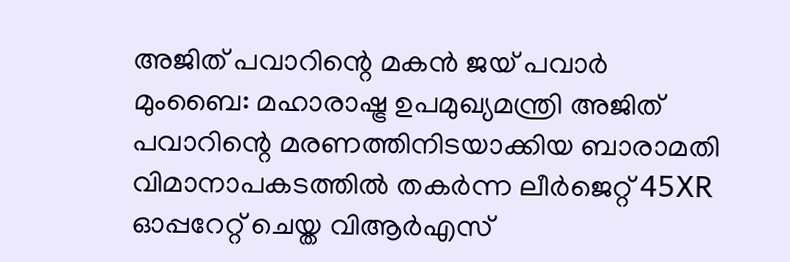അജിത് പവാറിന്റെ മകൻ ജയ് പവാർ
മുംബൈ: മഹാരാഷ്ട്ര ഉപമുഖ്യമന്ത്രി അജിത് പവാറിന്റെ മരണത്തിനിടയാക്കിയ ബാരാമതി വിമാനാപകടത്തിൽ തകർന്ന ലീർജെറ്റ് 45XR ഓപ്പറേറ്റ് ചെയ്ത വിആർഎസ്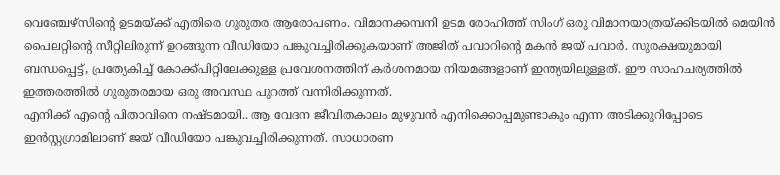വെഞ്ചേഴ്സിന്റെ ഉടമയ്ക്ക് എതിരെ ഗുരുതര ആരോപണം. വിമാനക്കമ്പനി ഉടമ രോഹിത്ത് സിംഗ് ഒരു വിമാനയാത്രയ്ക്കിടയിൽ മെയിൻ പൈലറ്റിന്റെ സീറ്റിലിരുന്ന് ഉറങ്ങുന്ന വീഡിയോ പങ്കുവച്ചിരിക്കുകയാണ് അജിത് പവാറിന്റെ മകൻ ജയ് പവാർ. സുരക്ഷയുമായി ബന്ധപ്പെട്ട്, പ്രത്യേകിച്ച് കോക്ക്പിറ്റിലേക്കുള്ള പ്രവേശനത്തിന് കർശനമായ നിയമങ്ങളാണ് ഇന്ത്യയിലുള്ളത്. ഈ സാഹചര്യത്തിൽ ഇത്തരത്തിൽ ഗുരുതരമായ ഒരു അവസ്ഥ പുറത്ത് വന്നിരിക്കുന്നത്.
എനിക്ക് എന്റെ പിതാവിനെ നഷ്ടമായി.. ആ വേദന ജീവിതകാലം മുഴുവൻ എനിക്കൊപ്പമുണ്ടാകും എന്ന അടിക്കുറിപ്പോടെ ഇൻസ്റ്റഗ്രാമിലാണ് ജയ് വീഡിയോ പങ്കുവച്ചിരിക്കുന്നത്. സാധാരണ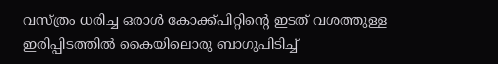വസ്ത്രം ധരിച്ച ഒരാൾ കോക്ക്പിറ്റിന്റെ ഇടത് വശത്തുള്ള ഇരിപ്പിടത്തിൽ കൈയിലൊരു ബാഗുപിടിച്ച്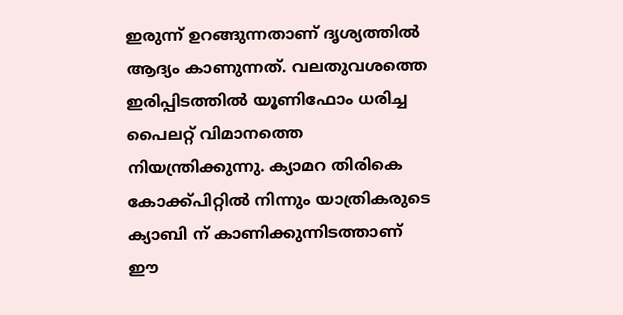ഇരുന്ന് ഉറങ്ങുന്നതാണ് ദൃശ്യത്തിൽ ആദ്യം കാണുന്നത്. വലതുവശത്തെ ഇരിപ്പിടത്തിൽ യൂണിഫോം ധരിച്ച പൈലറ്റ് വിമാനത്തെ നിയന്ത്രിക്കുന്നു. ക്യാമറ തിരികെ കോക്ക്പിറ്റിൽ നിന്നും യാത്രികരുടെ ക്യാബി ന് കാണിക്കുന്നിടത്താണ് ഈ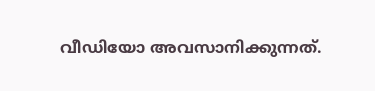വീഡിയോ അവസാനിക്കുന്നത്.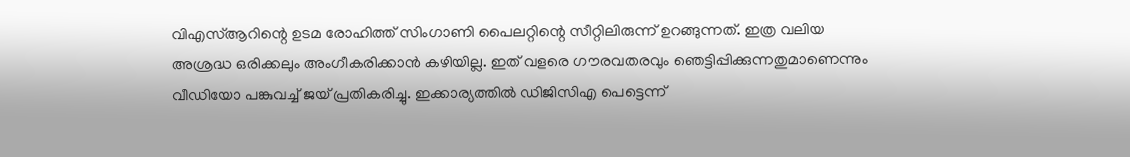വിഎസ്ആറിന്റെ ഉടമ രോഹിത്ത് സിംഗാണി പൈലറ്റിന്റെ സീറ്റിലിരുന്ന് ഉറങ്ങുന്നത്. ഇത്ര വലിയ അശ്രദ്ധ ഒരിക്കലും അംഗീകരിക്കാൻ കഴിയില്ല. ഇത് വളരെ ഗൗരവതരവും ഞെട്ടിപ്പിക്കുന്നതുമാണെന്നും വീഡിയോ പങ്കുവച്ച് ജയ് പ്രതികരിച്ചു. ഇക്കാര്യത്തിൽ ഡിജിസിഎ പെട്ടെന്ന്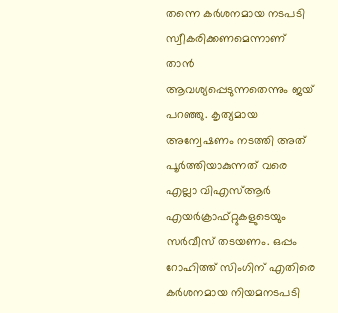തന്നെ കർശനമായ നടപടി സ്വീകരിക്കണമെന്നാണ് താൻ ആവശ്യപ്പെടുന്നതെന്നും ജയ് പറഞ്ഞു. കൃത്യമായ അന്വേഷണം നടത്തി അത് പൂർത്തിയാകുന്നത് വരെ എല്ലാ വിഎസ്ആർ എയർക്രാഫ്റ്റുകളുടെയും സർവീസ് തടയണം. ഒപ്പം റോഹിത്ത് സിംഗിന് എതിരെ കർശനമായ നിയമനടപടി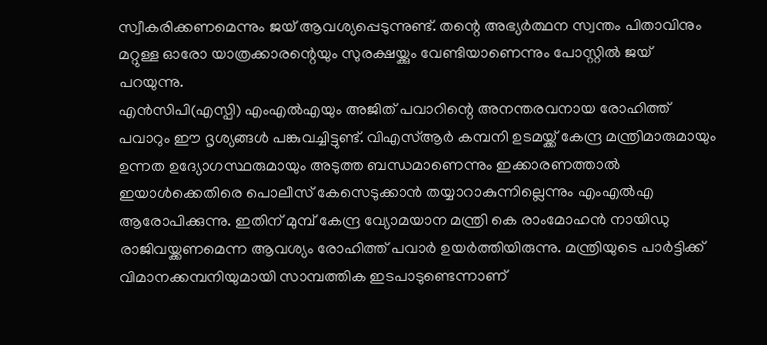സ്വീകരിക്കണമെന്നും ജയ് ആവശ്യപ്പെടുന്നുണ്ട്. തന്റെ അഭ്യർത്ഥന സ്വന്തം പിതാവിനും മറ്റുള്ള ഓരോ യാത്രക്കാരന്റെയും സുരക്ഷയ്ക്കും വേണ്ടിയാണെന്നും പോസ്റ്റിൽ ജയ് പറയുന്നു.
എൻസിപി(എസ്പി) എംഎൽഎയും അജിത് പവാറിന്റെ അനന്തരവനായ രോഹിത്ത് പവാറും ഈ ദൃശ്യങ്ങൾ പങ്കുവച്ചിട്ടുണ്ട്. വിഎസ്ആർ കമ്പനി ഉടമയ്ക്ക് കേന്ദ്ര മന്ത്രിമാരുമായും ഉന്നത ഉദ്യോഗസ്ഥരുമായും അടുത്ത ബന്ധമാണെന്നും ഇക്കാരണത്താൽ ഇയാൾക്കെതിരെ പൊലീസ് കേസെടുക്കാൻ തയ്യാറാകുന്നില്ലെന്നും എംഎൽഎ ആരോപിക്കുന്നു. ഇതിന് മുമ്പ് കേന്ദ്ര വ്യോമയാന മന്ത്രി കെ രാംമോഹൻ നായിഡു രാജിവയ്ക്കണമെന്ന ആവശ്യം രോഹിത്ത് പവാർ ഉയർത്തിയിരുന്നു. മന്ത്രിയുടെ പാർട്ടിക്ക് വിമാനക്കമ്പനിയുമായി സാമ്പത്തിക ഇടപാടുണ്ടെന്നാണ്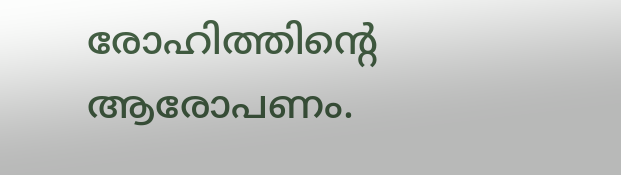രോഹിത്തിന്റെ ആരോപണം.